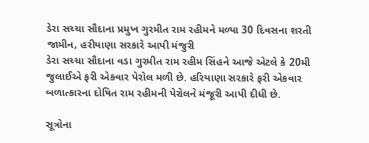ડેરા સચ્ચા સૌદાના પ્રમુખ ગુરમીત રામ રહીમને મળ્યા 30 દિવસના શરતી જામીન, હરીયાણા સરકારે આપી મંજુરી
ડેરા સચ્ચા સૌદાના વડા ગુરમીત રામ રહીમ સિંહને આજે એટલે કે 20મી જુલાઈએ ફરી એકવાર પેરોલ મળી છે. હરિયાણા સરકારે ફરી એકવાર બળાત્કારના દોષિત રામ રહીમની પેરોલને મંજૂરી આપી દીધી છે.

સૂત્રોના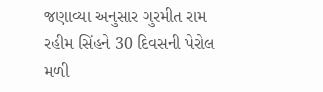જણાવ્યા અનુસાર ગુરમીત રામ રહીમ સિંહને 30 દિવસની પેરોલ મળી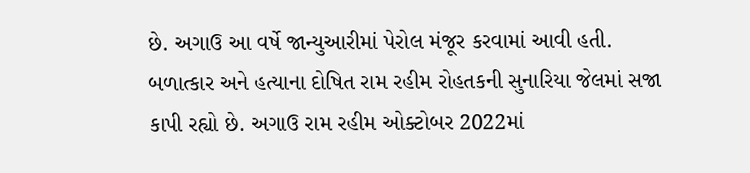છે. અગાઉ આ વર્ષે જાન્યુઆરીમાં પેરોલ મંજૂર કરવામાં આવી હતી. બળાત્કાર અને હત્યાના દોષિત રામ રહીમ રોહતકની સુનારિયા જેલમાં સજા કાપી રહ્યો છે. અગાઉ રામ રહીમ ઓક્ટોબર 2022માં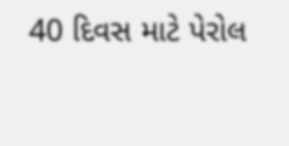40 દિવસ માટે પેરોલ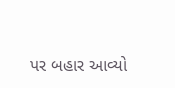પર બહાર આવ્યો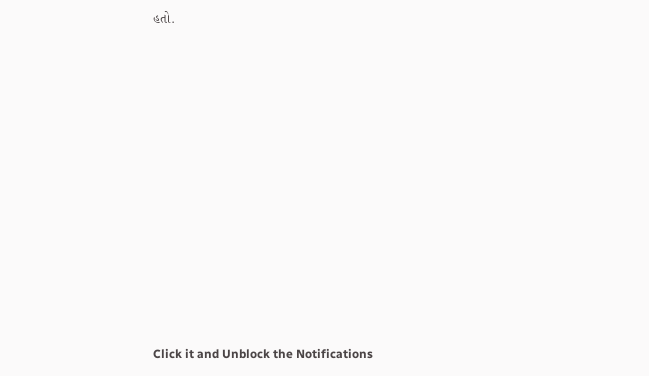હતો.












Click it and Unblock the Notifications